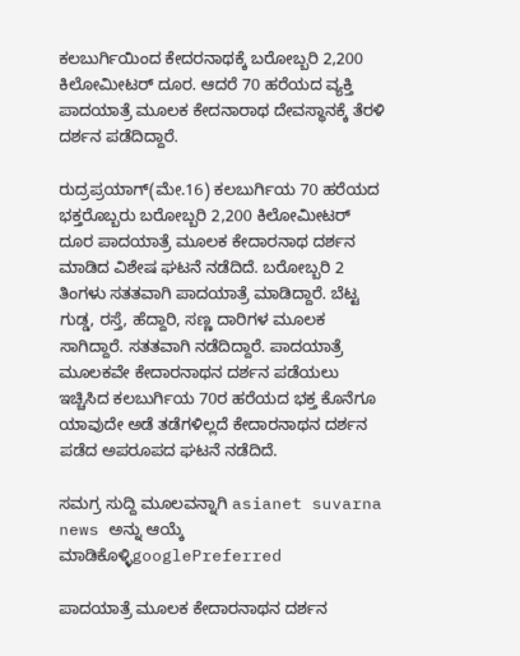ಕಲಬುರ್ಗಿಯಿಂದ ಕೇದರನಾಥಕ್ಕೆ ಬರೋಬ್ಬರಿ 2,200 ಕಿಲೋಮೀಟರ್ ದೂರ. ಆದರೆ 70 ಹರೆಯದ ವ್ಯಕ್ತಿ ಪಾದಯಾತ್ರೆ ಮೂಲಕ ಕೇದನಾರಾಥ ದೇವಸ್ಥಾನಕ್ಕೆ ತೆರಳಿ ದರ್ಶನ ಪಡೆದಿದ್ದಾರೆ.

ರುದ್ರಪ್ರಯಾಗ್(ಮೇ.16) ಕಲಬುರ್ಗಿಯ 70 ಹರೆಯದ ಭಕ್ತರೊಬ್ಬರು ಬರೋಬ್ಬರಿ 2,200 ಕಿಲೋಮೀಟರ್ ದೂರ ಪಾದಯಾತ್ರೆ ಮೂಲಕ ಕೇದಾರನಾಥ ದರ್ಶನ ಮಾಡಿದ ವಿಶೇಷ ಘಟನೆ ನಡೆದಿದೆ. ಬರೋಬ್ಬರಿ 2 ತಿಂಗಳು ಸತತವಾಗಿ ಪಾದಯಾತ್ರೆ ಮಾಡಿದ್ದಾರೆ. ಬೆಟ್ಟ ಗುಡ್ಡ, ರಸ್ತೆ, ಹೆದ್ದಾರಿ, ಸಣ್ಣ ದಾರಿಗಳ ಮೂಲಕ ಸಾಗಿದ್ದಾರೆ. ಸತತವಾಗಿ ನಡೆದಿದ್ದಾರೆ. ಪಾದಯಾತ್ರೆ ಮೂಲಕವೇ ಕೇದಾರನಾಥನ ದರ್ಶನ ಪಡೆಯಲು ಇಚ್ಚಿಸಿದ ಕಲಬುರ್ಗಿಯ 70ರ ಹರೆಯದ ಭಕ್ತ ಕೊನೆಗೂ ಯಾವುದೇ ಅಡೆ ತಡೆಗಳಿಲ್ಲದೆ ಕೇದಾರನಾಥನ ದರ್ಶನ ಪಡೆದ ಅಪರೂಪದ ಘಟನೆ ನಡೆದಿದೆ.

ಸಮಗ್ರ ಸುದ್ದಿ ಮೂಲವನ್ನಾಗಿ asianet suvarna news ಅನ್ನು ಆಯ್ಕೆ ಮಾಡಿಕೊಳ್ಳಿgooglePreferred

ಪಾದಯಾತ್ರೆ ಮೂಲಕ ಕೇದಾರನಾಥನ ದರ್ಶನ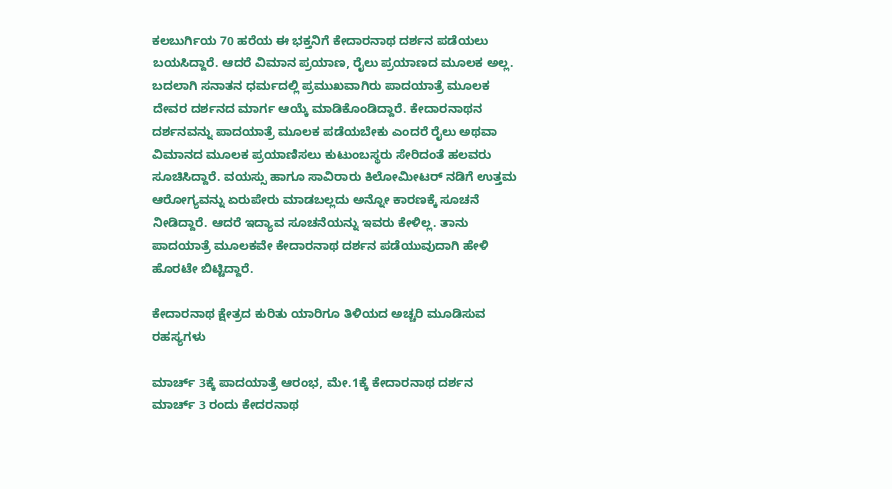ಕಲಬುರ್ಗಿಯ 70 ಹರೆಯ ಈ ಭಕ್ತನಿಗೆ ಕೇದಾರನಾಥ ದರ್ಶನ ಪಡೆಯಲು ಬಯಸಿದ್ದಾರೆ. ಆದರೆ ವಿಮಾನ ಪ್ರಯಾಣ, ರೈಲು ಪ್ರಯಾಣದ ಮೂಲಕ ಅಲ್ಲ. ಬದಲಾಗಿ ಸನಾತನ ಧರ್ಮದಲ್ಲಿ ಪ್ರಮುಖವಾಗಿರು ಪಾದಯಾತ್ರೆ ಮೂಲಕ ದೇವರ ದರ್ಶನದ ಮಾರ್ಗ ಆಯ್ಕೆ ಮಾಡಿಕೊಂಡಿದ್ದಾರೆ. ಕೇದಾರನಾಥನ ದರ್ಶನವನ್ನು ಪಾದಯಾತ್ರೆ ಮೂಲಕ ಪಡೆಯಬೇಕು ಎಂದರೆ ರೈಲು ಅಥವಾ ವಿಮಾನದ ಮೂಲಕ ಪ್ರಯಾಣಿಸಲು ಕುಟುಂಬಸ್ಥರು ಸೇರಿದಂತೆ ಹಲವರು ಸೂಚಿಸಿದ್ದಾರೆ. ವಯಸ್ಸು ಹಾಗೂ ಸಾವಿರಾರು ಕಿಲೋಮೀಟರ್ ನಡಿಗೆ ಉತ್ತಮ ಆರೋಗ್ಯವನ್ನು ಏರುಪೇರು ಮಾಡಬಲ್ಲದು ಅನ್ನೋ ಕಾರಣಕ್ಕೆ ಸೂಚನೆ ನೀಡಿದ್ದಾರೆ. ಆದರೆ ಇದ್ಯಾವ ಸೂಚನೆಯನ್ನು ಇವರು ಕೇಳಿಲ್ಲ. ತಾನು ಪಾದಯಾತ್ರೆ ಮೂಲಕವೇ ಕೇದಾರನಾಥ ದರ್ಶನ ಪಡೆಯುವುದಾಗಿ ಹೇಳಿ ಹೊರಟೇ ಬಿಟ್ಟಿದ್ದಾರೆ.

ಕೇದಾರನಾಥ ಕ್ಷೇತ್ರದ ಕುರಿತು ಯಾರಿಗೂ ತಿಳಿಯದ ಅಚ್ಚರಿ ಮೂಡಿಸುವ ರಹಸ್ಯಗಳು

ಮಾರ್ಚ್ 3ಕ್ಕೆ ಪಾದಯಾತ್ರೆ ಆರಂಭ, ಮೇ.1ಕ್ಕೆ ಕೇದಾರನಾಥ ದರ್ಶನ
ಮಾರ್ಚ್ 3 ರಂದು ಕೇದರನಾಥ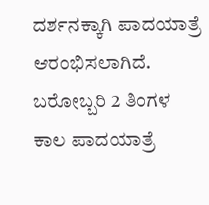ದರ್ಶನಕ್ಕಾಗಿ ಪಾದಯಾತ್ರೆ ಆರಂಭಿಸಲಾಗಿದೆ. ಬರೋಬ್ಬರಿ 2 ತಿಂಗಳ ಕಾಲ ಪಾದಯಾತ್ರೆ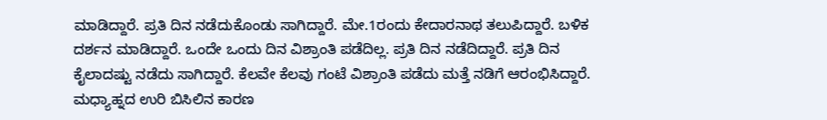ಮಾಡಿದ್ದಾರೆ. ಪ್ರತಿ ದಿನ ನಡೆದುಕೊಂಡು ಸಾಗಿದ್ದಾರೆ. ಮೇ.1ರಂದು ಕೇದಾರನಾಥ ತಲುಪಿದ್ದಾರೆ. ಬಳಿಕ ದರ್ಶನ ಮಾಡಿದ್ದಾರೆ. ಒಂದೇ ಒಂದು ದಿನ ವಿಶ್ರಾಂತಿ ಪಡೆದಿಲ್ಲ. ಪ್ರತಿ ದಿನ ನಡೆದಿದ್ದಾರೆ. ಪ್ರತಿ ದಿನ ಕೈಲಾದಷ್ಟು ನಡೆದು ಸಾಗಿದ್ದಾರೆ. ಕೆಲವೇ ಕೆಲವು ಗಂಟೆ ವಿಶ್ರಾಂತಿ ಪಡೆದು ಮತ್ತೆ ನಡಿಗೆ ಆರಂಭಿಸಿದ್ದಾರೆ. ಮಧ್ಯಾಹ್ನದ ಉರಿ ಬಿಸಿಲಿನ ಕಾರಣ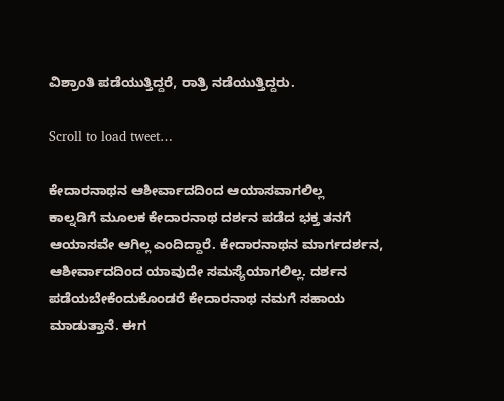ವಿಶ್ರಾಂತಿ ಪಡೆಯುತ್ತಿದ್ದರೆ, ರಾತ್ರಿ ನಡೆಯುತ್ತಿದ್ದರು.

Scroll to load tweet…

ಕೇದಾರನಾಥನ ಆಶೀರ್ವಾದದಿಂದ ಆಯಾಸವಾಗಲಿಲ್ಲ
ಕಾಲ್ನಡಿಗೆ ಮೂಲಕ ಕೇದಾರನಾಥ ದರ್ಶನ ಪಡೆದ ಭಕ್ತ ತನಗೆ ಆಯಾಸವೇ ಆಗಿಲ್ಲ ಎಂದಿದ್ದಾರೆ. ಕೇದಾರನಾಥನ ಮಾರ್ಗದರ್ಶನ, ಆಶೀರ್ವಾದದಿಂದ ಯಾವುದೇ ಸಮಸ್ಯೆಯಾಗಲಿಲ್ಲ. ದರ್ಶನ ಪಡೆಯಬೇಕೆಂದುಕೊಂಡರೆ ಕೇದಾರನಾಥ ನಮಗೆ ಸಹಾಯ ಮಾಡುತ್ತಾನೆ. ಈಗ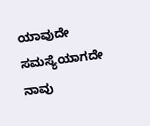ಯಾವುದೇ ಸಮಸ್ಯೆಯಾಗದೇ ನಾವು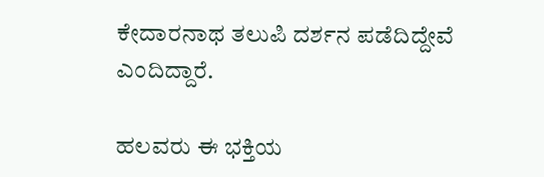ಕೇದಾರನಾಥ ತಲುಪಿ ದರ್ಶನ ಪಡೆದಿದ್ದೇವೆ ಎಂದಿದ್ದಾರೆ.

ಹಲವರು ಈ ಭಕ್ತಿಯ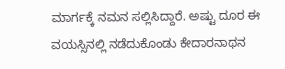ಮಾರ್ಗಕ್ಕೆ ನಮನ ಸಲ್ಲಿಸಿದ್ದಾರೆ. ಅಷ್ಟು ದೂರ ಈ ವಯಸ್ಸಿನಲ್ಲಿ ನಡೆದುಕೊಂಡು ಕೇದಾರನಾಥನ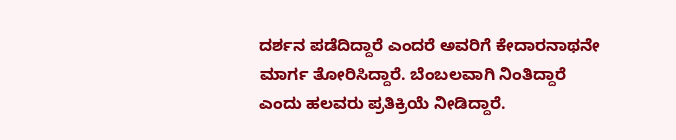ದರ್ಶನ ಪಡೆದಿದ್ದಾರೆ ಎಂದರೆ ಅವರಿಗೆ ಕೇದಾರನಾಥನೇ ಮಾರ್ಗ ತೋರಿಸಿದ್ದಾರೆ. ಬೆಂಬಲವಾಗಿ ನಿಂತಿದ್ದಾರೆ ಎಂದು ಹಲವರು ಪ್ರತಿಕ್ರಿಯೆ ನೀಡಿದ್ದಾರೆ.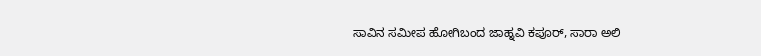ಸಾವಿನ ಸಮೀಪ ಹೋಗಿಬಂದ ಜಾಹ್ನವಿ ಕಪೂರ್, ಸಾರಾ ಅಲಿ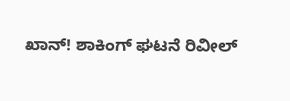ಖಾನ್! ಶಾಕಿಂಗ್ ಘಟನೆ ರಿವೀಲ್